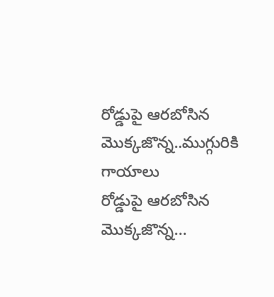రోడ్డుపై ఆరబోసిన మొక్కజొన్న..ముగ్గురికి గాయాలు
రోడ్డుపై ఆరబోసిన మొక్కజొన్న…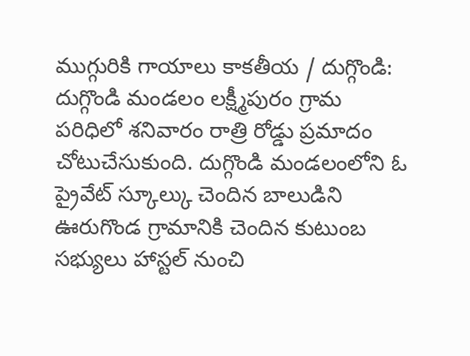ముగ్గురికి గాయాలు కాకతీయ / దుగ్గొండి: దుగ్గొండి మండలం లక్ష్మీపురం గ్రామ పరిధిలో శనివారం రాత్రి రోడ్డు ప్రమాదం చోటుచేసుకుంది. దుగ్గొండి మండలంలోని ఓ ప్రైవేట్ స్కూల్కు చెందిన బాలుడిని ఊరుగొండ గ్రామానికి చెందిన కుటుంబ సభ్యులు హాస్టల్ నుంచి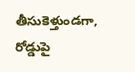తీసుకెళ్తుండగా, రోడ్డుపై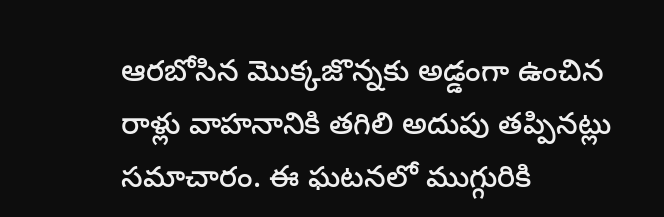ఆరబోసిన మొక్కజొన్నకు అడ్డంగా ఉంచిన రాళ్లు వాహనానికి తగిలి అదుపు తప్పినట్లు సమాచారం. ఈ ఘటనలో ముగ్గురికి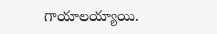గాయాలయ్యాయి.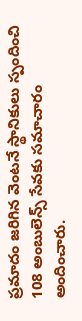ప్రమాదం జరిగిన వెంటనే స్థానికులు స్పందించి 108 అంబులెన్స్ సేవకు సమాచారం అందించారు.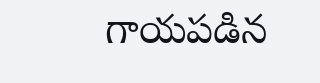గాయపడిన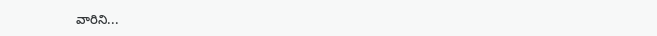వారిని...